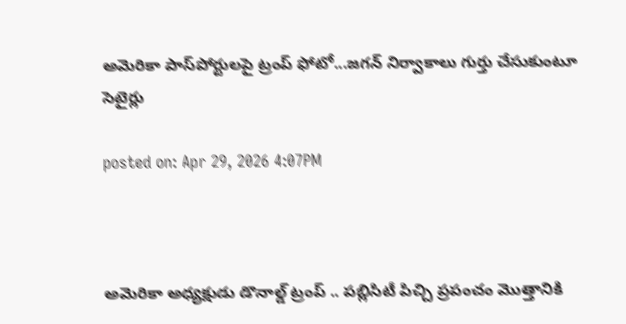అమెరికా పాస్‌పోర్టులపై ట్రంప్ ఫోటో...జగన్ నిర్వాకాలు గుర్తు చేసుకుంటూ సెటైర్లు

posted on: Apr 29, 2026 4:07PM



అమెరికా అధ్యక్షుడు డొనాల్డ్ ట్రంప్ .. పబ్లిసిటీ పిచ్చి ప్రపంచం మొత్తానికి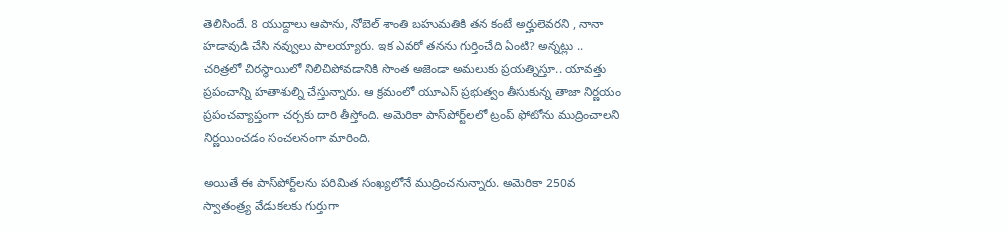తెలిసిందే. 8 యుద్దాలు ఆపాను, నోబెల్ శాంతి బహుమతికి తన కంటే అర్హులెవరని , నానా హడావుడి చేసి నవ్వులు పాలయ్యారు. ఇక ఎవరో తనను గుర్తించేది ఏంటి? అన్నట్లు .. చరిత్రలో చిరస్థాయిలో నిలిచిపోవడానికి సొంత అజెండా అమలుకు ప్రయత్నిస్తూ.. యావత్తు ప్రపంచాన్ని హతాశుల్ని చేస్తున్నారు. ఆ క్రమంలో యూఎస్ ప్రభుత్వం తీసుకున్న తాజా నిర్ణయం ప్రపంచవ్యాప్తంగా చర్చకు దారి తీస్తోంది. అమెరికా పాస్‌పోర్ట్‌లలో ట్రంప్ ఫోటోను ముద్రించాలని నిర్ణయించడం సంచలనంగా మారింది.

అయితే ఈ పాస్‌పోర్ట్‌లను పరిమిత సంఖ్యలోనే ముద్రించనున్నారు. అమెరికా 250వ స్వాతంత్ర్య వేడుకలకు గుర్తుగా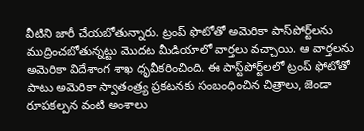వీటిని జారీ చేయబోతున్నారు. ట్రంప్ ఫొటోతో అమెరికా పాస్‌పోర్ట్‌లను ముద్రించబోతున్నట్టు మొదట మీడియాలో వార్తలు వచ్చాయి. ఆ వార్తలను అమెరికా విదేశాంగ శాఖ ధృవీకరించింది. ఈ పాస్ట్‌పోర్ట్‌లలో ట్రంప్ ఫోటోతో పాటు అమెరికా స్వాతంత్ర్య ప్రకటనకు సంబంధించిన చిత్రాలు, జెండా రూపకల్పన వంటి అంశాలు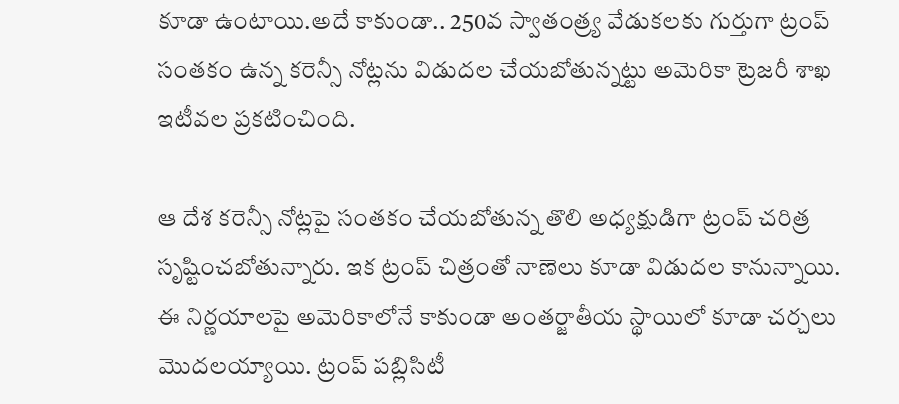కూడా ఉంటాయి.అదే కాకుండా.. 250వ స్వాతంత్ర్య వేడుకలకు గుర్తుగా ట్రంప్ సంతకం ఉన్న కరెన్సీ నోట్లను విడుదల చేయబోతున్నట్టు అమెరికా ట్రెజరీ శాఖ ఇటీవల ప్రకటించింది.

ఆ దేశ కరెన్సీ నోట్లపై సంతకం చేయబోతున్న తొలి అధ్యక్షుడిగా ట్రంప్ చరిత్ర సృష్టించబోతున్నారు. ఇక ట్రంప్ చిత్రంతో నాణెలు కూడా విడుదల కానున్నాయి. ఈ నిర్ణయాలపై అమెరికాలోనే కాకుండా అంతర్జాతీయ స్థాయిలో కూడా చర్చలు మొదలయ్యాయి. ట్రంప్ పబ్లిసిటీ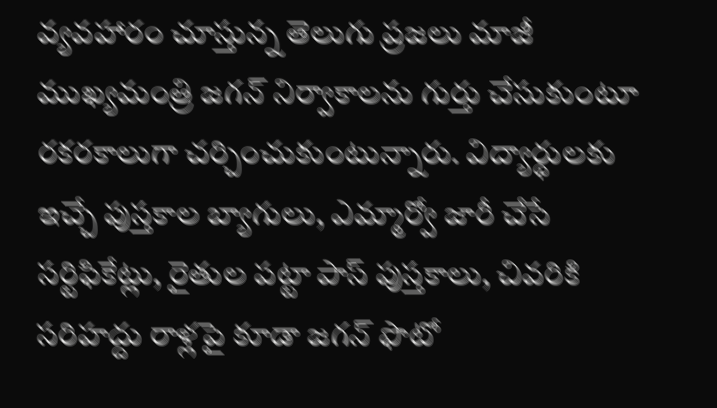వ్యవహారం చూస్తున్న తెలుగు ప్రజలు మాజీ ముఖ్యమంత్రి జగన్ నిర్వాకాలను గుర్తు చేసుకుంటూ రకరకాలుగా చర్చించుకుంటున్నారు. విద్యార్థులకు ఇచ్చే పుస్తకాల బ్యాగులు, ఎమ్మార్వో జారీ చేసే సర్టిఫికేట్లు, రైతుల పట్టా పాస్ పుస్తకాలు, చివరికి సరిహద్దు రాళ్లపై కూడా జగన్ ఫొటో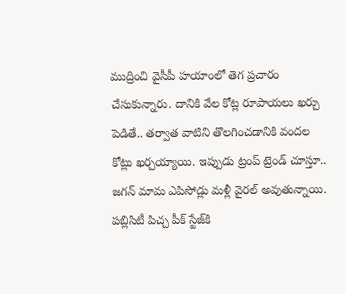ముద్రించి వైసీపీ హయాంలో తెగ ప్రచారం చేసుకున్నారు. దానికి వేల కోట్ల రూపాయలు ఖర్చు పెడితే.. తర్వాత వాటిని తొలగించడానికి వందల కోట్లు ఖర్చయ్యాయి. ఇప్పుడు ట్రంప్ ట్రెండ్ చూస్తూ.. జగన్ మామ ఎపిసోడ్లు మళ్లీ వైరల్ అవుతున్నాయి.  పబ్లిసిటీ పిచ్చ పీక్ స్టేజ్‌కి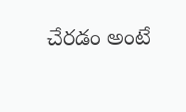చేరడం అంటే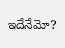ఇదేనేమో?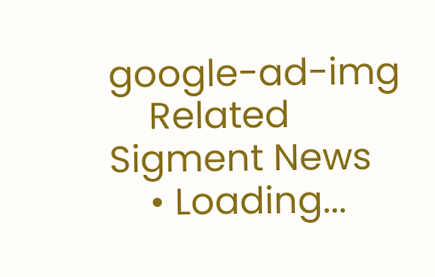google-ad-img
    Related Sigment News
    • Loading...